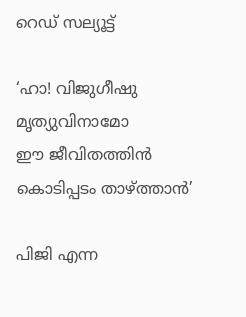റെഡ് സല്യൂട്ട്‌

‘ഹാ! വിജുഗീഷു മൃത്യുവിനാമോ
ഈ ജീവിതത്തിന്‍ കൊടിപ്പടം താഴ്ത്താന്‍’

പിജി എന്ന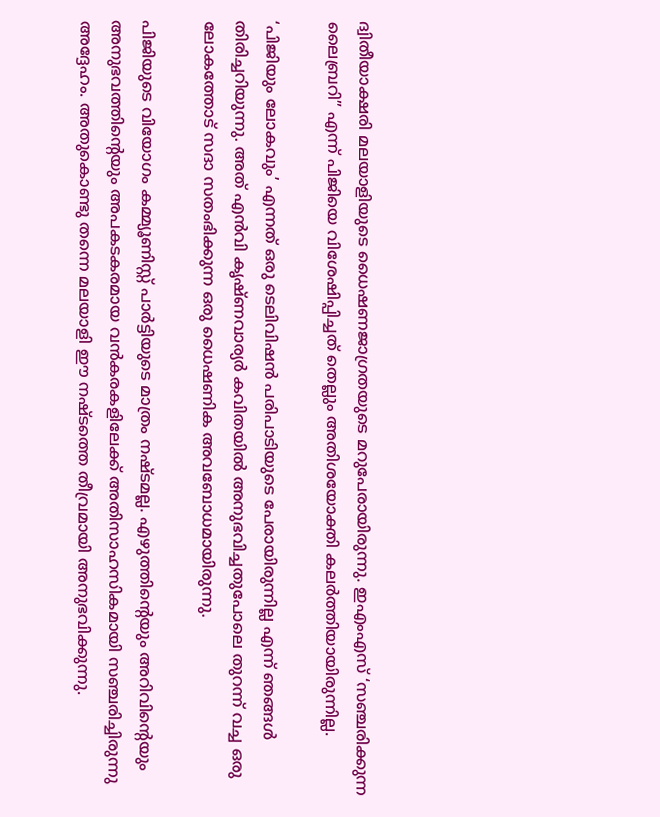ദ്വിതീയാക്ഷരി മലയാളിയുടെ ധൈഷണജാഗ്രതയുടെ മറുപേരായിരുന്നു. ഇഎംഎസ് ‘സഞ്ചരിക്കുന്ന ലൈബ്രറി” എന്ന് പിജിയെ വിശേഷിപ്പിച്ചത് തെല്ലും അതിശയോക്തി കലര്‍ത്തിയായിരുന്നില്ല.

‘പിജിയും ലോകവും’ എന്നത് ഒരു ടെലിവിഷന്‍ പരിപാടിയുടെ പേരായിരുന്നില്ല എന്ന് ഞങ്ങള്‍ തിരിച്ചറിയുന്നു. അത് എന്‍വി കൃഷ്ണവാര്യര്‍ കവിതയില്‍ അനുഭവിച്ചതുപോലെ തുറന്ന് വച്ച ഒരു ലോകത്തോട് സദാ സതംഭിക്കുന്ന ഒരു ധൈഷണിക അവബോധമായിരുന്നു.

പിജിയുടെ വിയോഗം കമ്മ്യൂണിസ്റ്റ് പാര്‍ട്ടിയുടെ മാത്രം നഷ്ടമല്ല. എഴുത്തിന്റെയും അറിവിന്റെയും അനുഭവത്തിന്റെയും അപകടകരമായ വന്‍കരകളിലേക്ക് അതിസാഹസികമായി സഞ്ചരിച്ചിരുന്നു അദ്ദേഹം. അതുകൊണ്ടു തന്നെ മലയാളി ഈ നഷ്ടത്തെ തീവ്രമായി അനുഭവിക്കുന്നു.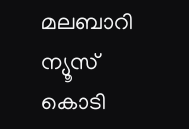മലബാറി ന്യൂസ് കൊടി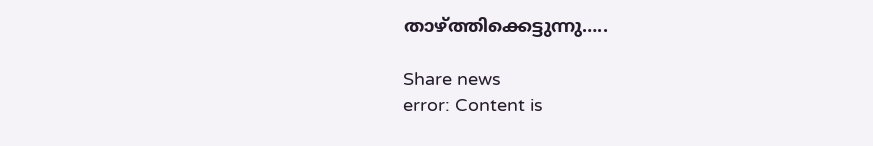താഴ്ത്തിക്കെട്ടുന്നു…..

Share news
error: Content is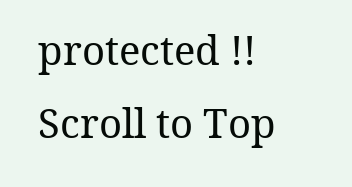protected !!
Scroll to Top